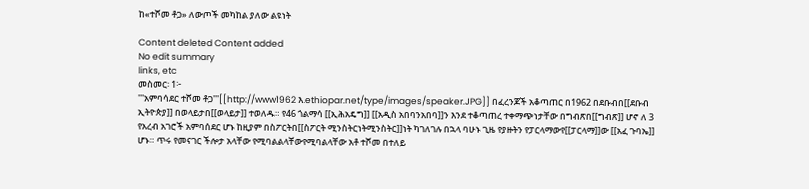ከ«ተሾመ ቶጋ» ለውጦች መካከል ያለው ልዩነት

Content deleted Content added
No edit summary
links, etc
መስመር፡ 1፦
'''አምባሳደር ተሾመ ቶጋ'''[[http://www1962 እ.ethiopar.net/type/images/speaker.JPG]] በፈረንጆች አቆጣጠር በ1962 በደቡብበ[[ደቡብ ኢትዮጵያ]] በወላይታበ[[ወላይታ]] ተወለዱ። የ46 ጎልማሳ [[ኢሕአዴግ]] [[አዲስ አበባንአበባ]]ን እንደ ተቆጣጠረ ተቀማጭነታቸው በግብጽበ[[ግብጽ]] ሆኖ ለ 3 የአረብ አገሮች አምባሰደር ሆኑ ከዚያም በስፖርትበ[[ስፖርት ሚንስትርነትሚንስትር]]ነት ካገለገሉ በኋላ ባሁኑ ጊዜ የያዙትን የፓርላማውየ[[ፓርላማ]]ው [[አፈ ጉባኤ]] ሆኑ። ጥሩ የመናገር ችሎታ አላቸው የሚባልልላቸውየሚባልላቸው አቶ ተሾመ በተለይ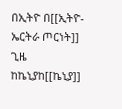በኢትዮ በ[[ኢትዮ-ኤርትራ ጦርነት]] ጊዜ ከኬኒያከ[[ኬኒያ]]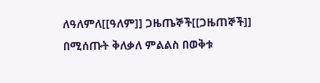ለዓለምለ[[ዓለም]] ጋዜጤኞች[[ጋዜጠኞች]] በሚሰጡት ቅለቃለ ምልልስ በወቅቱ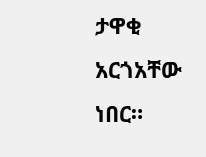ታዋቂ አርጎአቸው ነበር።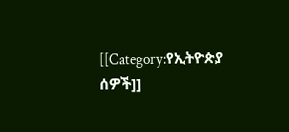[[Category:የኢትዮጵያ ሰዎች]]